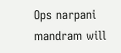Ops narpani mandram will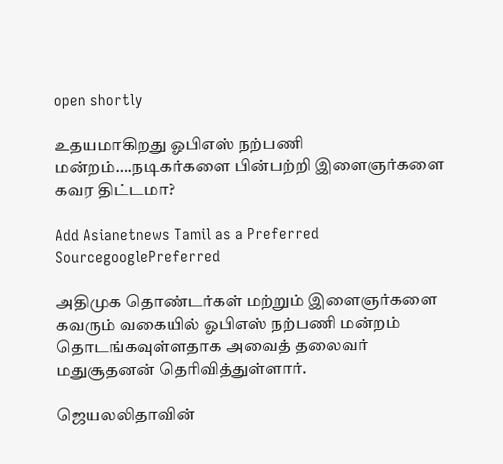open shortly

உதயமாகிறது ஓபிஎஸ் நற்பணி மன்றம்….நடிகர்களை பின்பற்றி இளைஞர்களை கவர திட்டமா?

Add Asianetnews Tamil as a Preferred SourcegooglePreferred

அதிமுக தொண்டர்கள் மற்றும் இளைஞர்களை கவரும் வகையில் ஓபிஎஸ் நற்பணி மன்றம் தொடங்கவுள்ளதாக அவைத் தலைவர் மதுசூதனன் தெரிவித்துள்ளார்.

ஜெயலலிதாவின்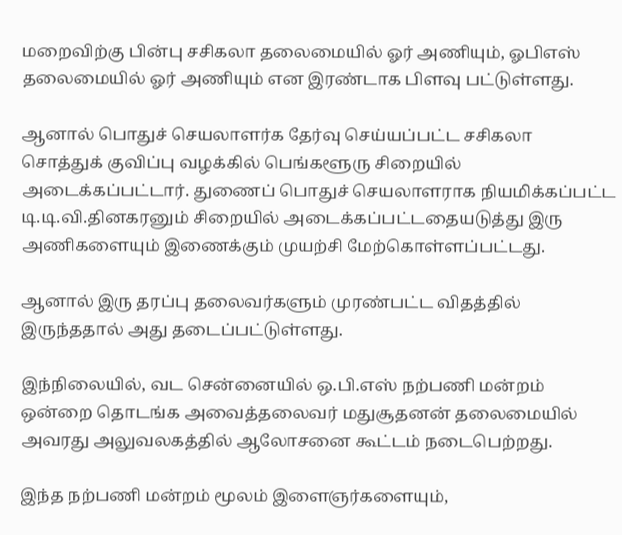மறைவிற்கு பின்பு சசிகலா தலைமையில் ஓர் அணியும், ஓபிஎஸ் தலைமையில் ஓர் அணியும் என இரண்டாக பிளவு பட்டுள்ளது.

ஆனால் பொதுச் செயலாளர்க தேர்வு செய்யப்பட்ட சசிகலா சொத்துக் குவிப்பு வழக்கில் பெங்களூரு சிறையில் அடைக்கப்பட்டார். துணைப் பொதுச் செயலாளராக நியமிக்கப்பட்ட டி.டி.வி.தினகரனும் சிறையில் அடைக்கப்பட்டதையடுத்து இரு அணிகளையும் இணைக்கும் முயற்சி மேற்கொள்ளப்பட்டது.

ஆனால் இரு தரப்பு தலைவர்களும் முரண்பட்ட விதத்தில் இருந்ததால் அது தடைப்பட்டுள்ளது.

இந்நிலையில், வட சென்னையில் ஒ.பி.எஸ் நற்பணி மன்றம் ஒன்றை தொடங்க அவைத்தலைவர் மதுசூதனன் தலைமையில் அவரது அலுவலகத்தில் ஆலோசனை கூட்டம் நடைபெற்றது.

இந்த நற்பணி மன்றம் மூலம் இளைஞர்களையும்,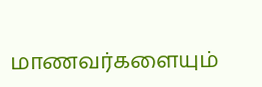மாணவர்களையும்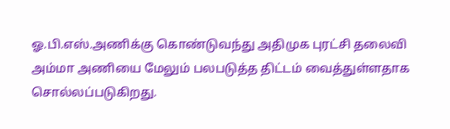ஓ.பி.எஸ்.அணிக்கு கொண்டுவந்து அதிமுக புரட்சி தலைவி அம்மா அணியை மேலும் பலபடுத்த திட்டம் வைத்துள்ளதாக சொல்லப்படுகிறது.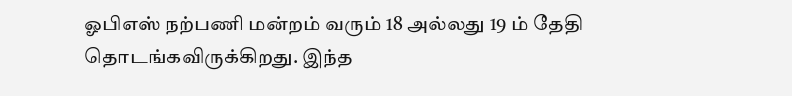ஓபிஎஸ் நற்பணி மன்றம் வரும் 18 அல்லது 19 ம் தேதி தொடங்கவிருக்கிறது. இந்த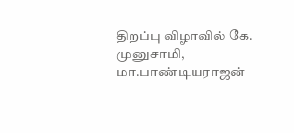திறப்பு விழாவில் கே. முனுசாமி, மா.பாண்டியராஜன்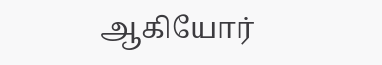ஆகியோர்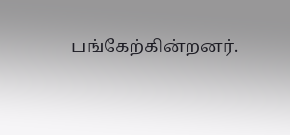பங்கேற்கின்றனர்.